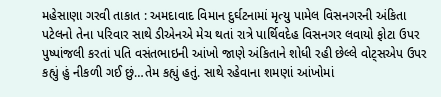મહેસાણા ગરવી તાકાત : અમદાવાદ વિમાન દુર્ઘટનામાં મૃત્યુ પામેલ વિસનગરની અંકિતા પટેલનો તેના પરિવાર સાથે ડીએનએ મેચ થતાં રાત્રે પાર્થિવદેહ વિસનગર લવાયો ફોટા ઉપર પુષ્પાંજલી કરતાં પતિ વસંતભાઇની આંખો જાણે અંકિતાને શોધી રહી છેલ્લે વોટ્સએપ ઉપર કહ્યું હું નીકળી ગઈ છું…તેમ કહ્યું હતું. સાથે રહેવાના શમણાં આંખોમાં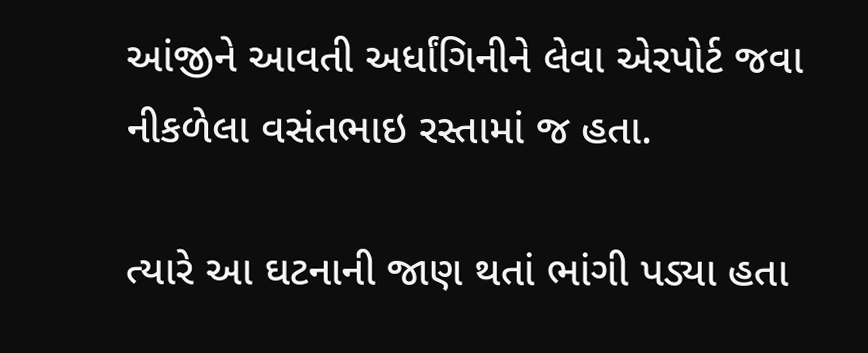આંજીને આવતી અર્ધાંગિનીને લેવા એરપોર્ટ જવા નીકળેલા વસંતભાઇ રસ્તામાં જ હતા.

ત્યારે આ ઘટનાની જાણ થતાં ભાંગી પડ્યા હતા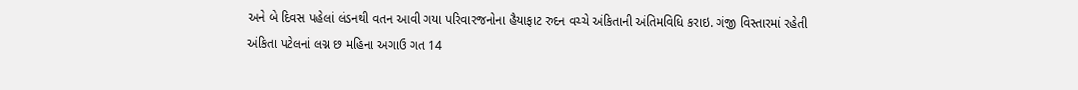અને બે દિવસ પહેલાં લંડનથી વતન આવી ગયા પરિવારજનોના હૈયાફાટ રુદન વચ્ચે અંકિતાની અંતિમવિધિ કરાઇ. ગંજી વિસ્તારમાં રહેતી અંકિતા પટેલનાં લગ્ન છ મહિના અગાઉ ગત 14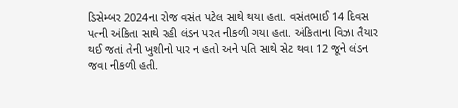ડિસેમ્બર 2024ના રોજ વસંત પટેલ સાથે થયા હતા. વસંતભાઈ 14 દિવસ પત્ની અંકિતા સાથે રહી લંડન પરત નીકળી ગયા હતા. અંકિતાના વિઝા તૈયાર થઈ જતાં તેની ખુશીનો પાર ન હતો અને પતિ સાથે સેટ થવા 12 જૂને લંડન જવા નીકળી હતી.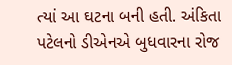ત્યાં આ ઘટના બની હતી. અંકિતા પટેલનો ડીએનએ બુધવારના રોજ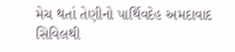મેચ થતાં તેણીનો પાર્થિવદેહ અમદાવાદ સિવિલથી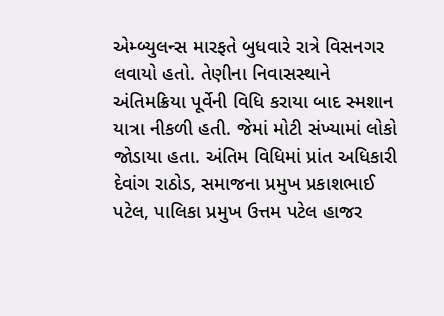એમ્બ્યુલન્સ મારફતે બુધવારે રાત્રે વિસનગર લવાયો હતો. તેણીના નિવાસસ્થાને અંતિમક્રિયા પૂર્વેની વિધિ કરાયા બાદ સ્મશાન યાત્રા નીકળી હતી. જેમાં મોટી સંખ્યામાં લોકો જોડાયા હતા. અંતિમ વિધિમાં પ્રાંત અધિકારી દેવાંગ રાઠોડ, સમાજના પ્રમુખ પ્રકાશભાઈ પટેલ, પાલિકા પ્રમુખ ઉત્તમ પટેલ હાજર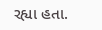રહ્યા હતા.